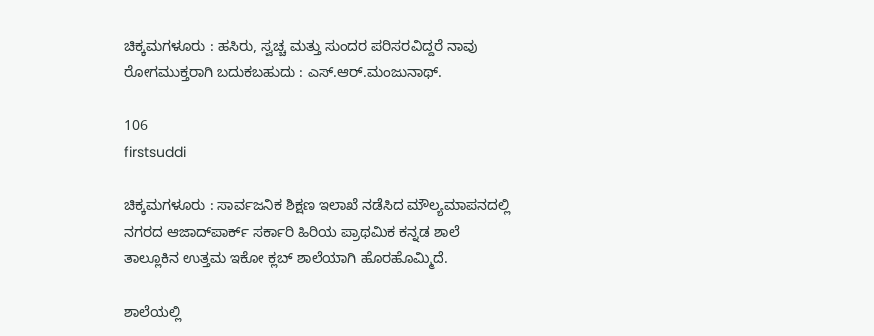ಚಿಕ್ಕಮಗಳೂರು : ಹಸಿರು, ಸ್ವಚ್ಚ ಮತ್ತು ಸುಂದರ ಪರಿಸರವಿದ್ದರೆ ನಾವು ರೋಗಮುಕ್ತರಾಗಿ ಬದುಕಬಹುದು : ಎಸ್.ಆರ್.ಮಂಜುನಾಥ್.

106
firstsuddi

ಚಿಕ್ಕಮಗಳೂರು : ಸಾರ್ವಜನಿಕ ಶಿಕ್ಷಣ ಇಲಾಖೆ ನಡೆಸಿದ ಮೌಲ್ಯಮಾಪನದಲ್ಲಿ ನಗರದ ಆಜಾದ್‍ಪಾರ್ಕ್ ಸರ್ಕಾರಿ ಹಿರಿಯ ಪ್ರಾಥಮಿಕ ಕನ್ನಡ ಶಾಲೆ ತಾಲ್ಲೂಕಿನ ಉತ್ತಮ ಇಕೋ ಕ್ಲಬ್ ಶಾಲೆಯಾಗಿ ಹೊರಹೊಮ್ಮಿದೆ.

ಶಾಲೆಯಲ್ಲಿ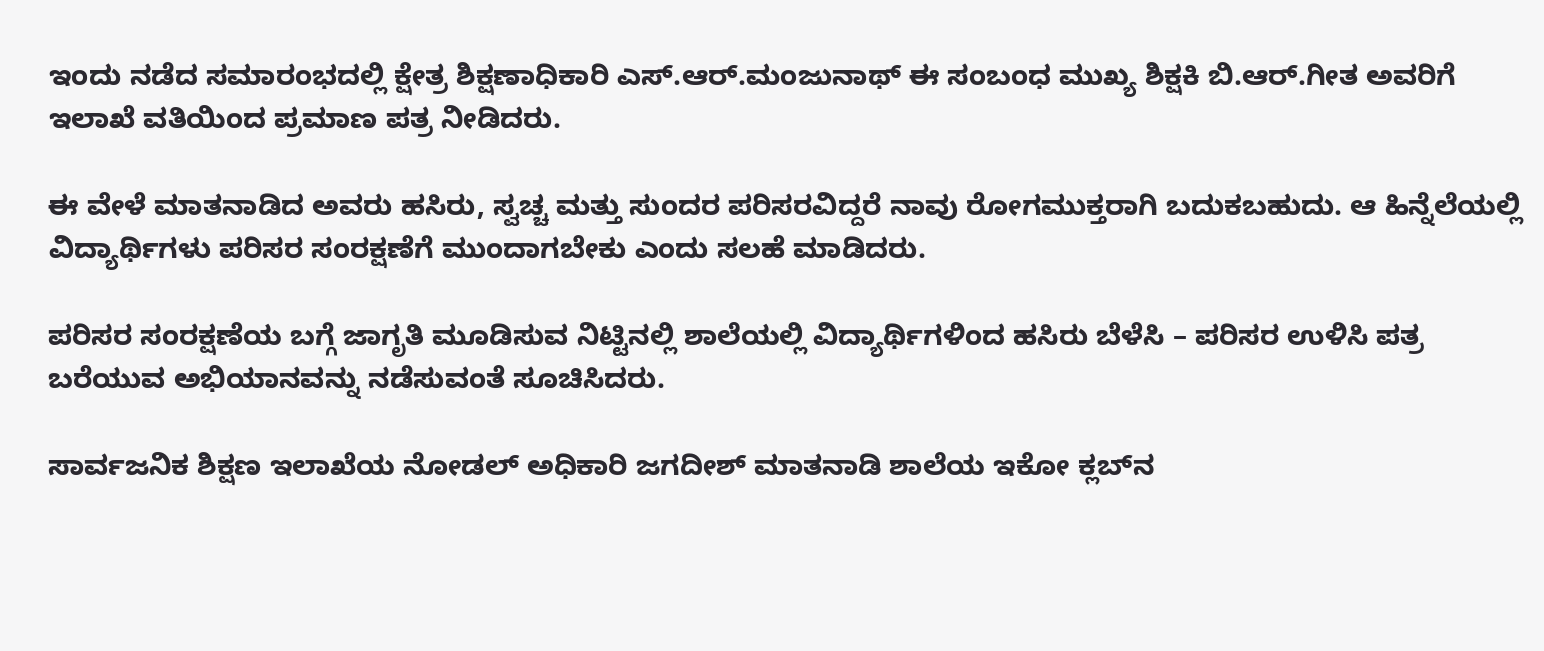ಇಂದು ನಡೆದ ಸಮಾರಂಭದಲ್ಲಿ ಕ್ಷೇತ್ರ ಶಿಕ್ಷಣಾಧಿಕಾರಿ ಎಸ್.ಆರ್.ಮಂಜುನಾಥ್ ಈ ಸಂಬಂಧ ಮುಖ್ಯ ಶಿಕ್ಷಕಿ ಬಿ.ಆರ್.ಗೀತ ಅವರಿಗೆ ಇಲಾಖೆ ವತಿಯಿಂದ ಪ್ರಮಾಣ ಪತ್ರ ನೀಡಿದರು.

ಈ ವೇಳೆ ಮಾತನಾಡಿದ ಅವರು ಹಸಿರು, ಸ್ವಚ್ಚ ಮತ್ತು ಸುಂದರ ಪರಿಸರವಿದ್ದರೆ ನಾವು ರೋಗಮುಕ್ತರಾಗಿ ಬದುಕಬಹುದು. ಆ ಹಿನ್ನೆಲೆಯಲ್ಲಿ ವಿದ್ಯಾರ್ಥಿಗಳು ಪರಿಸರ ಸಂರಕ್ಷಣೆಗೆ ಮುಂದಾಗಬೇಕು ಎಂದು ಸಲಹೆ ಮಾಡಿದರು.

ಪರಿಸರ ಸಂರಕ್ಷಣೆಯ ಬಗ್ಗೆ ಜಾಗೃತಿ ಮೂಡಿಸುವ ನಿಟ್ಟಿನಲ್ಲಿ ಶಾಲೆಯಲ್ಲಿ ವಿದ್ಯಾರ್ಥಿಗಳಿಂದ ಹಸಿರು ಬೆಳೆಸಿ – ಪರಿಸರ ಉಳಿಸಿ ಪತ್ರ ಬರೆಯುವ ಅಭಿಯಾನವನ್ನು ನಡೆಸುವಂತೆ ಸೂಚಿಸಿದರು.

ಸಾರ್ವಜನಿಕ ಶಿಕ್ಷಣ ಇಲಾಖೆಯ ನೋಡಲ್ ಅಧಿಕಾರಿ ಜಗದೀಶ್ ಮಾತನಾಡಿ ಶಾಲೆಯ ಇಕೋ ಕ್ಲಬ್‍ನ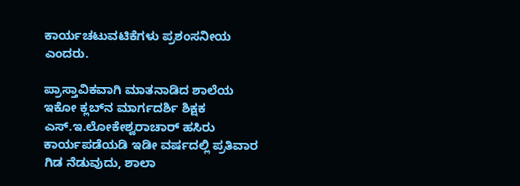ಕಾರ್ಯಚಟುವಟಿಕೆಗಳು ಪ್ರಶಂಸನೀಯ ಎಂದರು.

ಪ್ರಾಸ್ತಾವಿಕವಾಗಿ ಮಾತನಾಡಿದ ಶಾಲೆಯ ಇಕೋ ಕ್ಲಬ್‍ನ ಮಾರ್ಗದರ್ಶಿ ಶಿಕ್ಷಕ ಎಸ್.ಇ.ಲೋಕೇಶ್ವರಾಚಾರ್ ಹಸಿರು ಕಾರ್ಯಪಡೆಯಡಿ ಇಡೀ ವರ್ಷದಲ್ಲಿ ಪ್ರತಿವಾರ ಗಿಡ ನೆಡುವುದು, ಶಾಲಾ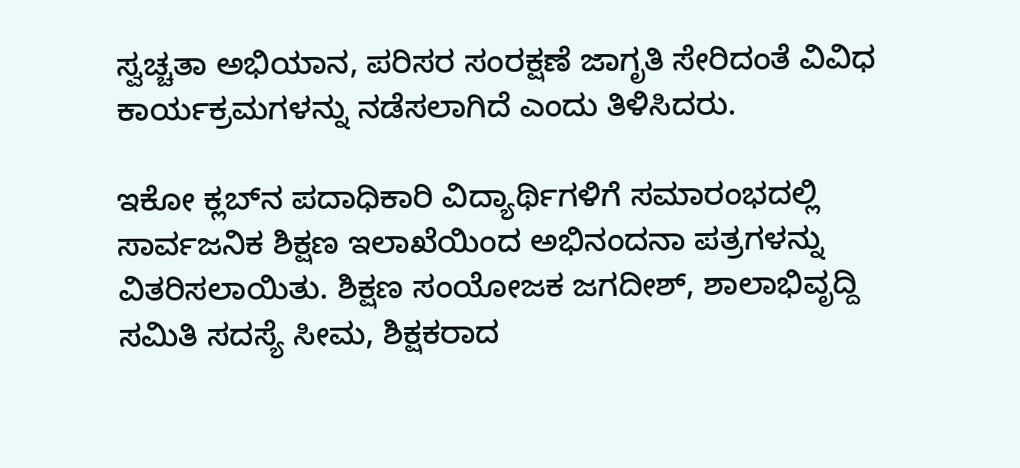ಸ್ವಚ್ಚತಾ ಅಭಿಯಾನ, ಪರಿಸರ ಸಂರಕ್ಷಣೆ ಜಾಗೃತಿ ಸೇರಿದಂತೆ ವಿವಿಧ ಕಾರ್ಯಕ್ರಮಗಳನ್ನು ನಡೆಸಲಾಗಿದೆ ಎಂದು ತಿಳಿಸಿದರು.

ಇಕೋ ಕ್ಲಬ್‍ನ ಪದಾಧಿಕಾರಿ ವಿದ್ಯಾರ್ಥಿಗಳಿಗೆ ಸಮಾರಂಭದಲ್ಲಿ ಸಾರ್ವಜನಿಕ ಶಿಕ್ಷಣ ಇಲಾಖೆಯಿಂದ ಅಭಿನಂದನಾ ಪತ್ರಗಳನ್ನು ವಿತರಿಸಲಾಯಿತು. ಶಿಕ್ಷಣ ಸಂಯೋಜಕ ಜಗದೀಶ್, ಶಾಲಾಭಿವೃದ್ದಿ ಸಮಿತಿ ಸದಸ್ಯೆ ಸೀಮ, ಶಿಕ್ಷಕರಾದ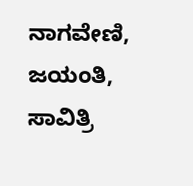ನಾಗವೇಣಿ, ಜಯಂತಿ, ಸಾವಿತ್ರಿ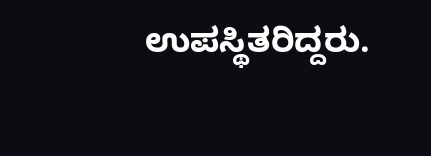ಉಪಸ್ಥಿತರಿದ್ದರು.